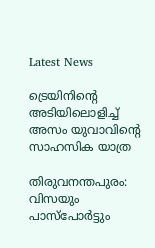Latest News

ട്രെയിനിന്റെ അടിയിലൊളിച്ച് അസം യുവാവിന്റെ സാഹസിക യാത്ര

തിരുവനന്തപുരം: വിസയും പാസ്‌പോര്‍ട്ടും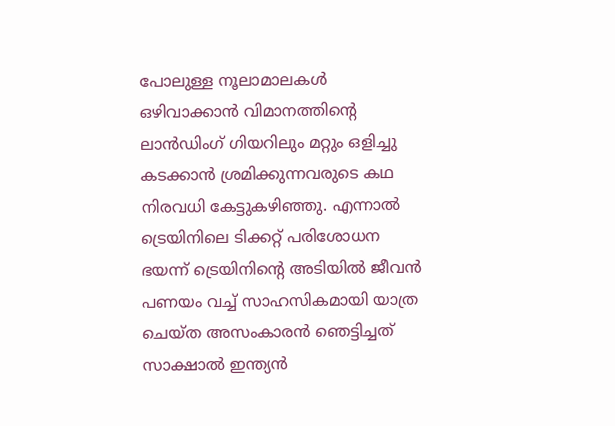പോലുള്ള നൂലാമാലകള്‍ ഒഴിവാക്കാന്‍ വിമാനത്തിന്റെ ലാന്‍ഡിംഗ് ഗിയറിലും മറ്റും ഒളിച്ചു കടക്കാന്‍ ശ്രമിക്കുന്നവരുടെ കഥ നിരവധി കേട്ടുകഴിഞ്ഞു. എന്നാല്‍ ട്രെയിനിലെ ടിക്കറ്റ് പരിശോധന ഭയന്ന് ട്രെയിനിന്റെ അടിയില്‍ ജീവന്‍ പണയം വച്ച് സാഹസികമായി യാത്ര ചെയ്ത അസംകാരന്‍ ഞെട്ടിച്ചത് സാക്ഷാല്‍ ഇന്ത്യന്‍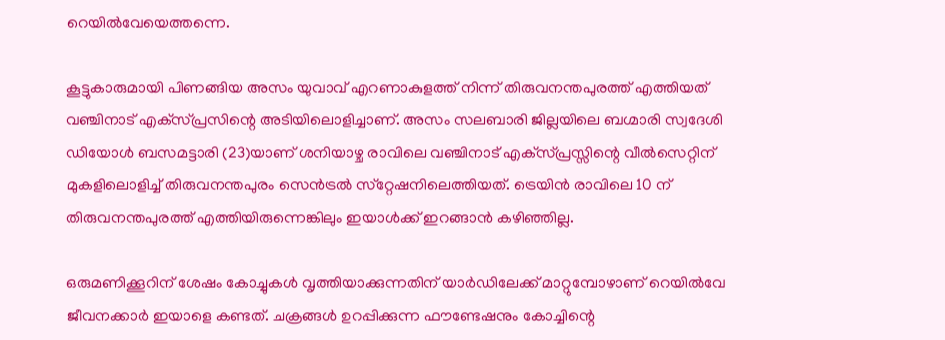റെയില്‍വേയെത്തന്നെ.

കൂട്ടുകാരുമായി പിണങ്ങിയ അസം യുവാവ് എറണാകുളത്ത് നിന്ന് തിരുവനന്തപുരത്ത് എത്തിയത് വഞ്ചിനാട് എക്‌സ്പ്രസിന്റെ അടിയിലൊളിച്ചാണ്. അസം സലബാരി ജില്ലയിലെ ബഗ്മാരി സ്വദേശി ഡിയോള്‍ ബസമട്ടാരി (23)യാണ് ശനിയാഴ്ച രാവിലെ വഞ്ചിനാട് എക്‌സ്പ്രസ്സിന്റെ വീല്‍സെറ്റിന് മുകളിലൊളിച്ച് തിരുവനന്തപുരം സെന്‍ട്രല്‍ സ്‌റ്റേഷനിലെത്തിയത്. ട്രെയിന്‍ രാവിലെ 10 ന് തിരുവനന്തപുരത്ത് എത്തിയിരുന്നെങ്കിലും ഇയാള്‍ക്ക് ഇറങ്ങാന്‍ കഴിഞ്ഞില്ല.

ഒരുമണിക്കൂറിന് ശേഷം കോച്ചുകള്‍ വൃത്തിയാക്കുന്നതിന് യാര്‍ഡിലേക്ക് മാറ്റുമ്പോഴാണ് റെയില്‍വേ ജീവനക്കാര്‍ ഇയാളെ കണ്ടത്. ചക്രങ്ങള്‍ ഉറപ്പിക്കുന്ന ഫൗണ്ടേഷനും കോച്ചിന്റെ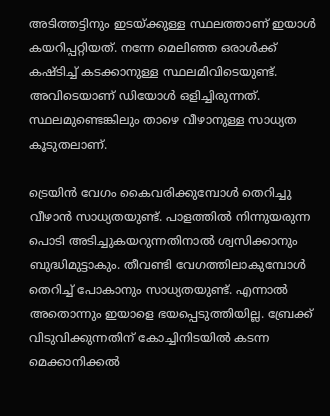അടിത്തട്ടിനും ഇടയ്ക്കുള്ള സ്ഥലത്താണ് ഇയാള്‍ കയറിപ്പറ്റിയത്. നന്നേ മെലിഞ്ഞ ഒരാള്‍ക്ക് കഷ്ടിച്ച് കടക്കാനുള്ള സ്ഥലമിവിടെയുണ്ട്. അവിടെയാണ് ഡിയോള്‍ ഒളിച്ചിരുന്നത്. സ്ഥലമുണ്ടെങ്കിലും താഴെ വീഴാനുള്ള സാധ്യത കൂടുതലാണ്.

ട്രെയിന്‍ വേഗം കൈവരിക്കുമ്പോള്‍ തെറിച്ചു വീഴാന്‍ സാധ്യതയുണ്ട്. പാളത്തില്‍ നിന്നുയരുന്ന പൊടി അടിച്ചുകയറുന്നതിനാല്‍ ശ്വസിക്കാനും ബുദ്ധിമുട്ടാകും. തീവണ്ടി വേഗത്തിലാകുമ്പോള്‍ തെറിച്ച് പോകാനും സാധ്യതയുണ്ട്. എന്നാല്‍ അതൊന്നും ഇയാളെ ഭയപ്പെടുത്തിയില്ല. ബ്രേക്ക് വിടുവിക്കുന്നതിന് കോച്ചിനിടയില്‍ കടന്ന മെക്കാനിക്കല്‍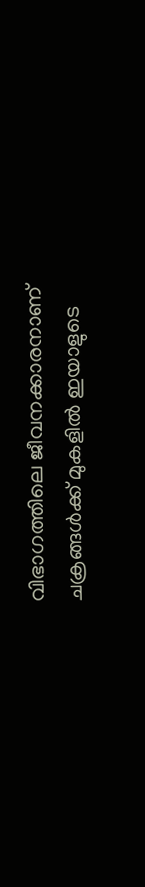വിഭാഗത്തിലെ ജീവനക്കാരനാണ് ചക്രങ്ങള്‍ക്ക് മുകളില്‍ ഇയാളുടെ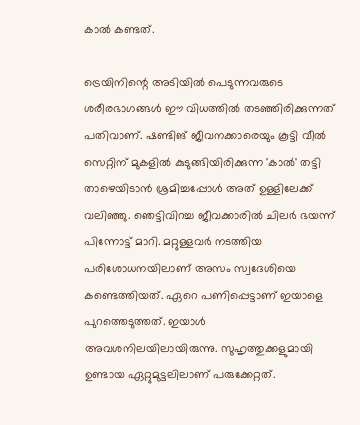കാല്‍ കണ്ടത്.

ട്രെയിനിന്റെ അടിയില്‍ പെടുന്നവരുടെ ശരീരഭാഗങ്ങള്‍ ഈ വിധത്തില്‍ തടഞ്ഞിരിക്കുന്നത് പതിവാണ്. ഷണ്ടിങ് ജീവനക്കാരെയും കൂട്ടി വീല്‍ സെറ്റിന് മുകളില്‍ കുടുങ്ങിയിരിക്കുന്ന 'കാല്‍' തട്ടി താഴെയിടാന്‍ ശ്രമിച്ചപ്പോള്‍ അത് ഉള്ളിലേക്ക് വലിഞ്ഞു. ഞെട്ടിവിറച്ച ജീവക്കാരില്‍ ചിലര്‍ ഭയന്ന് പിന്നോട്ട് മാറി. മറ്റുള്ളവര്‍ നടത്തിയ പരിശോധനയിലാണ് അസം സ്വദേശിയെ കണ്ടെത്തിയത്. ഏറെ പണിപ്പെട്ടാണ് ഇയാളെ പുറത്തെടുത്തത്. ഇയാള്‍ അവശനിലയിലായിരുന്നു. സുഹൃത്തുക്കളുമായി ഉണ്ടായ ഏറ്റുമുട്ടലിലാണ് പരുക്കേറ്റത്.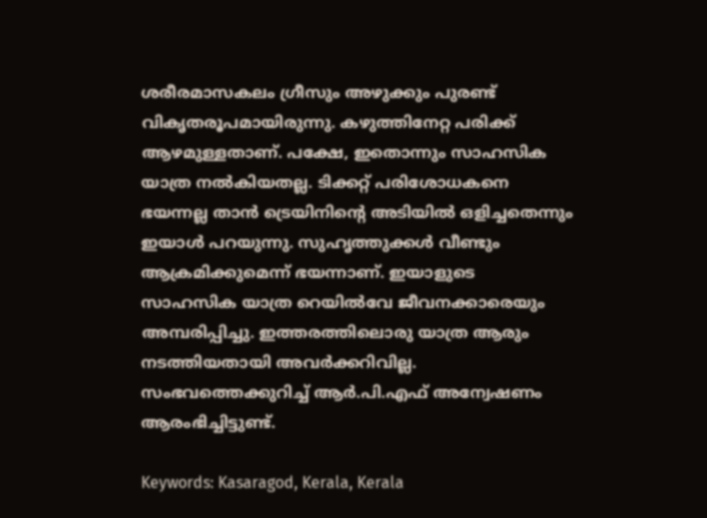ശരീരമാസകലം ഗ്രീസും അഴുക്കും പുരണ്ട് വികൃതരൂപമായിരുന്നു. കഴുത്തിനേറ്റ പരിക്ക് ആഴമുള്ളതാണ്. പക്ഷേ, ഇതൊന്നും സാഹസിക യാത്ര നല്‍കിയതല്ല. ടിക്കറ്റ് പരിശോധകനെ ഭയന്നല്ല താന്‍ ട്രെയിനിന്റെ അടിയില്‍ ഒളിച്ചതെന്നും ഇയാള്‍ പറയുന്നു. സുഹൃത്തുക്കള്‍ വീണ്ടും ആക്രമിക്കുമെന്ന് ഭയന്നാണ്. ഇയാളുടെ സാഹസിക യാത്ര റെയില്‍വേ ജീവനക്കാരെയും അമ്പരിപ്പിച്ചു. ഇത്തരത്തിലൊരു യാത്ര ആരും നടത്തിയതായി അവര്‍ക്കറിവില്ല. സംഭവത്തെക്കുറിച്ച് ആര്‍.പി.എഫ് അന്വേഷണം ആരംഭിച്ചിട്ടുണ്ട്.

Keywords: Kasaragod, Kerala, Kerala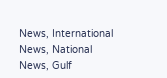News, International News, National News, Gulf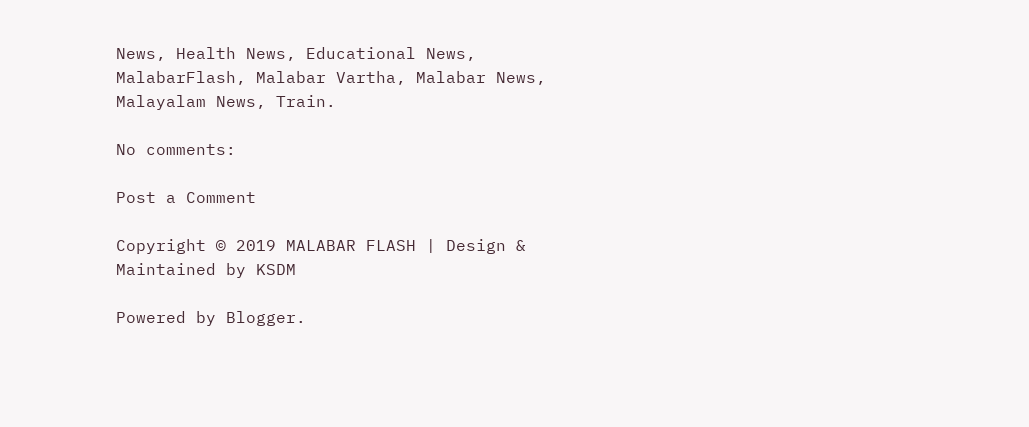News, Health News, Educational News, MalabarFlash, Malabar Vartha, Malabar News, Malayalam News, Train.

No comments:

Post a Comment

Copyright © 2019 MALABAR FLASH | Design & Maintained by KSDM

Powered by Blogger.